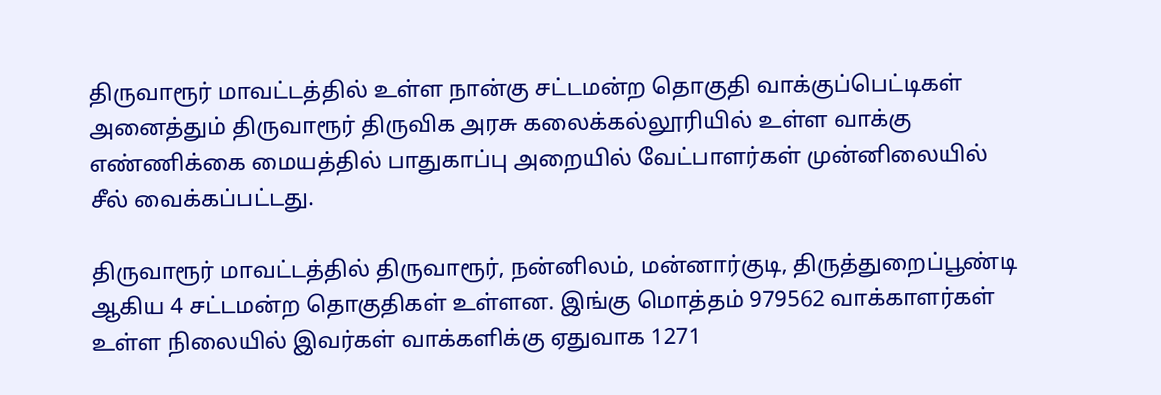திருவாரூர் மாவட்டத்தில் உள்ள நான்கு சட்டமன்ற தொகுதி வாக்குப்பெட்டிகள் அனைத்தும் திருவாரூர் திருவிக அரசு கலைக்கல்லூரியில் உள்ள வாக்கு எண்ணிக்கை மையத்தில் பாதுகாப்பு அறையில் வேட்பாளர்கள் முன்னிலையில் சீல் வைக்கப்பட்டது.

திருவாரூர் மாவட்டத்தில் திருவாரூர், நன்னிலம், மன்னார்குடி, திருத்துறைப்பூண்டி ஆகிய 4 சட்டமன்ற தொகுதிகள் உள்ளன. இங்கு மொத்தம் 979562 வாக்காளர்கள் உள்ள நிலையில் இவர்கள் வாக்களிக்கு ஏதுவாக 1271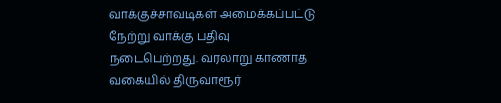வாக்குச்சாவடிகள் அமைக்கப்பட்டு நேற்று வாக்கு பதிவு நடைபெற்றது. வரலாறு காணாத வகையில் திருவாரூர்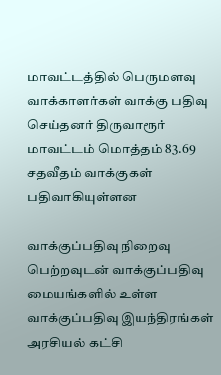மாவட்டத்தில் பெருமளவு வாக்காளர்கள் வாக்கு பதிவு செய்தனர் திருவாரூர் மாவட்டம் மொத்தம் 83.69 சதவீதம் வாக்குகள் பதிவாகியுள்ளன

வாக்குப்பதிவு நிறைவு பெற்றவுடன் வாக்குப்பதிவு மையங்களில் உள்ள வாக்குப்பதிவு இயந்திரங்கள் அரசியல் கட்சி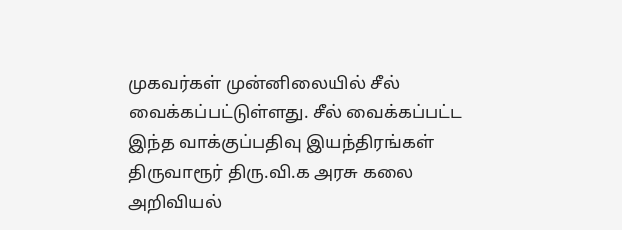முகவர்கள் முன்னிலையில் சீல் வைக்கப்பட்டுள்ளது. சீல் வைக்கப்பட்ட இந்த வாக்குப்பதிவு இயந்திரங்கள் திருவாரூர் திரு.வி.க அரசு கலை அறிவியல்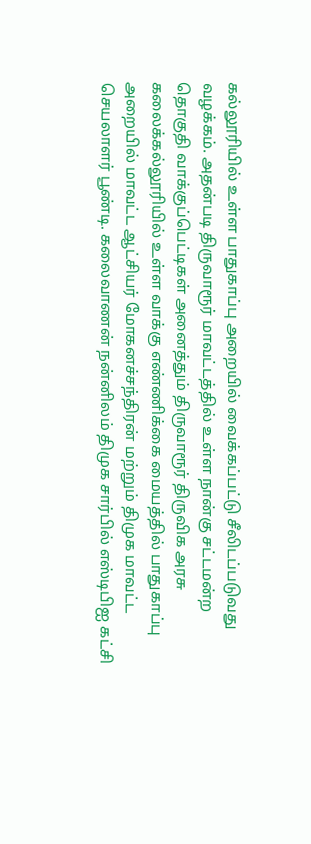கல்லூரியில் உள்ள பாதுகாப்பு அறையில் வைக்கப்பட்டு சீலிடப்படுவது வழக்கம். அதன்படி திருவாரூர் மாவட்டத்தில் உள்ள நான்கு சட்டமன்ற தொகுதி வாக்குப்பெட்டிகள் அனைத்தும் திருவாரூர் திருவிக அரசு கலைக்கல்லூரியில் உள்ள வாக்கு எண்ணிக்கை மையத்தில் பாதுகாப்பு அறையில் மாவட்ட ஆட்சியர் மோகனச்சந்திரன் மற்றும் திமுக மாவட்ட செயலாளர் பூண்டி. கலைவாணன் நன்னிலம் திமுக சார்பில் எஸ்டிபிஐ கட்சி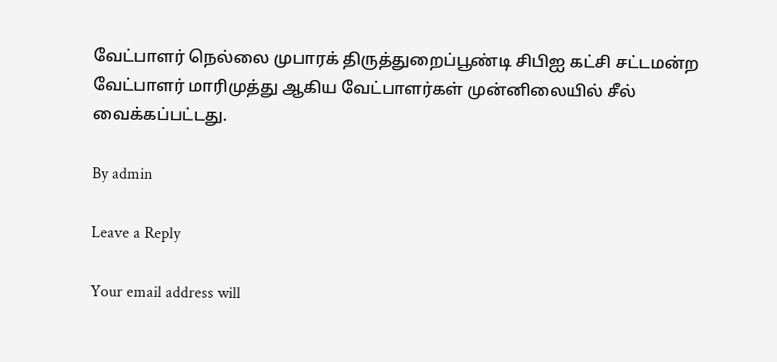வேட்பாளர் நெல்லை முபாரக் திருத்துறைப்பூண்டி சிபிஐ கட்சி சட்டமன்ற வேட்பாளர் மாரிமுத்து ஆகிய வேட்பாளர்கள் முன்னிலையில் சீல் வைக்கப்பட்டது.

By admin

Leave a Reply

Your email address will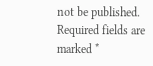not be published. Required fields are marked *